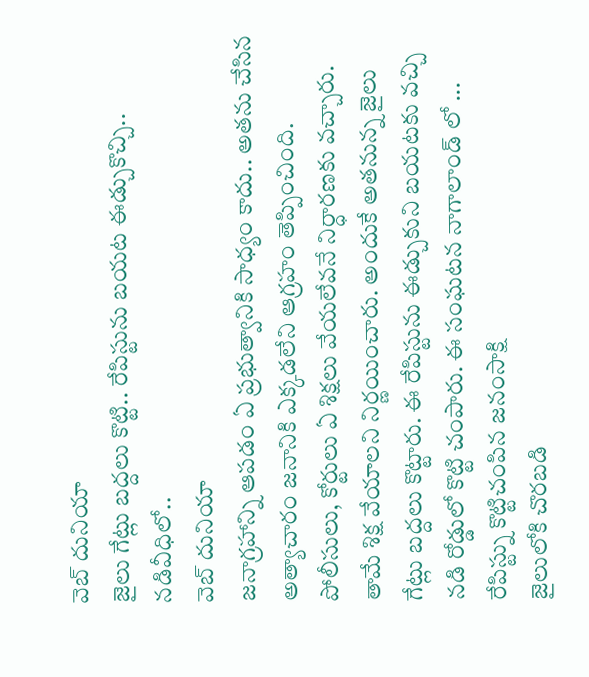వెబ్ దునియా
జైలు గేట్లు బద్దలు కొట్టి.. రేపిస్టును బయట ఈడ్చుకొచ్చి.. నడివీధిలో..
వెబ్ దునియా
జనాగ్రహాన్ని ఆపడం ఏ ప్రభుత్వానికి సాధ్యం కాదు.. అతను చేసిన అత్యాచారం జనానికి ఎక్కడలేని ఆగ్రహం తెప్పించింది. పోలీసులు, కోర్టులు ఏ శిక్షలు వేయలేవనే నిర్ధారణకు వచ్చారు. తామే శిక్ష వేయాలని నిర్ణయించారు. అందుకే అతనున్న జైలు గేట్లు బద్దలు కొట్టారు. ఈ రేపిస్టును ఈడ్చుకుని బయటకు వచ్చి నడి రోడ్డులో కొట్టి చంపారు. ఈ సంఘటన నాగాలాండ్ లో ...
రేపిస్ట్ను కొట్టిచంపిన జనంసాక్షి
జైలులోకి చొరబడి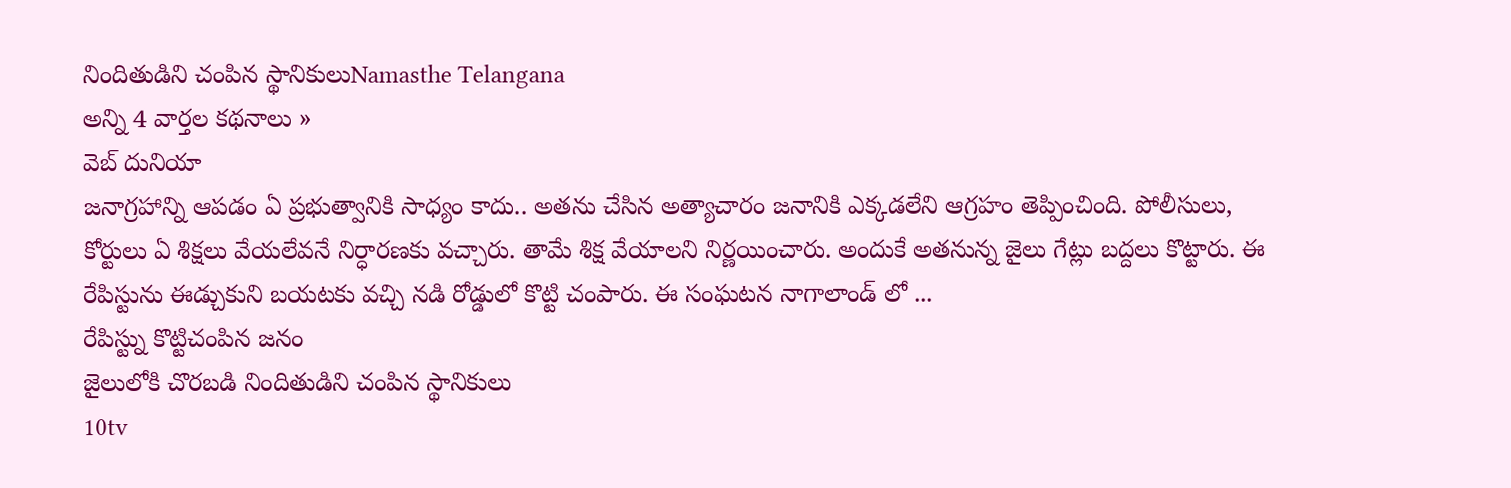నిందితుడిని చంపిన స్థానికులుNamasthe Telangana
అన్ని 4 వార్తల కథనాలు »
వెబ్ దునియా
జనాగ్రహాన్ని ఆపడం ఏ ప్రభుత్వానికి సాధ్యం కాదు.. అతను చేసిన అత్యాచారం జనానికి ఎక్కడలేని ఆగ్రహం తెప్పించింది. పోలీసులు, కోర్టులు ఏ శిక్షలు వేయలేవనే నిర్ధారణకు వచ్చారు. తామే శిక్ష వేయాలని నిర్ణయించారు. అందుకే అతనున్న జైలు గేట్లు బద్దలు కొట్టారు. ఈ రేపిస్టును ఈడ్చుకుని బయటకు వచ్చి నడి రోడ్డులో కొట్టి చంపారు. ఈ సంఘటన నాగాలాండ్ లో ...
రేపిస్ట్ను కొట్టిచంపిన జనం
జైలులోకి చొరబడి నిందితుడిని చంపిన స్థానికులు
10tv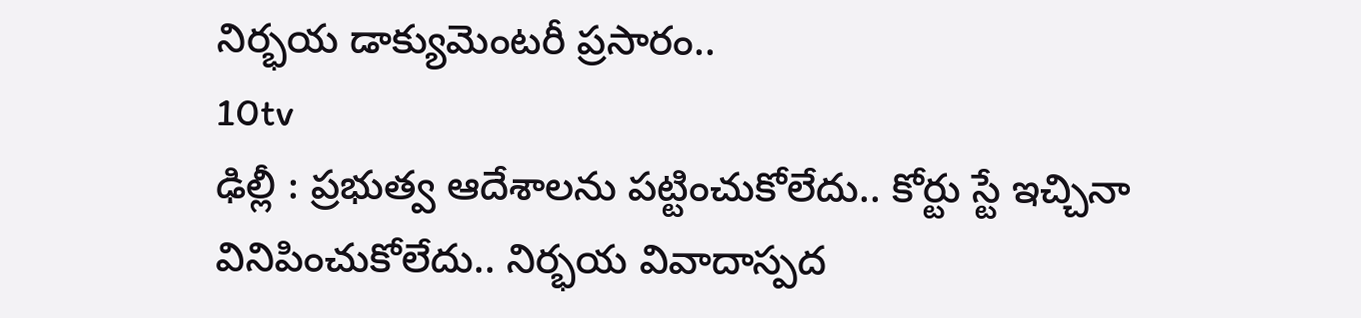నిర్భయ డాక్యుమెంటరీ ప్రసారం..
10tv
ఢిల్లీ : ప్రభుత్వ ఆదేశాలను పట్టించుకోలేదు.. కోర్టు స్టే ఇచ్చినా వినిపించుకోలేదు.. నిర్భయ వివాదాస్పద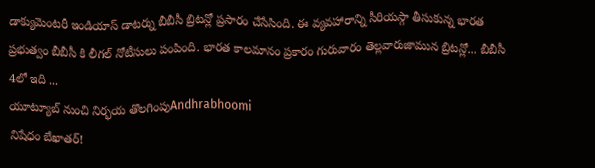డాక్యుమెంటరీ ఇండియాస్ డాటర్ను బీబీసీ బ్రిటన్లో ప్రసారం చేసేసింది. ఈ వ్యవహారాన్ని సీరియస్గా తీసుకున్న భారత ప్రభుత్వం బీబీసీ కి లీగల్ నోటీసులు పంపింది. భారత కాలమానం ప్రకారం గురువారం తెల్లవారుజామున బ్రిటన్లో... బీబీసీ 4లో ఇది ...
యూట్యూబ్ నుంచి నిర్భయ తొలగింపుAndhrabhoomi
నిషేధం బేఖాతర్!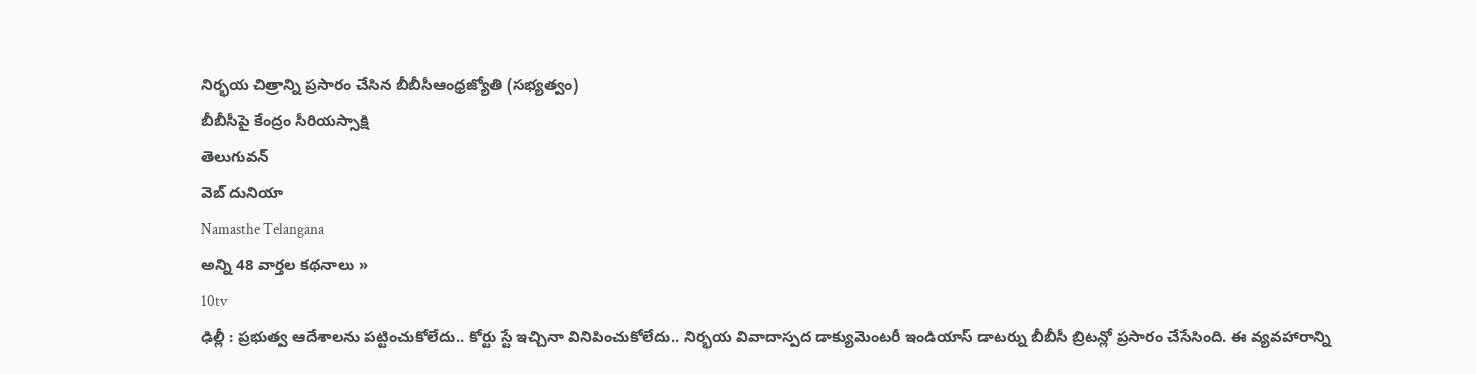నిర్భయ చిత్రాన్ని ప్రసారం చేసిన బీబీసీఆంధ్రజ్యోతి (సభ్యత్వం)
బీబీసీపై కేంద్రం సీరియస్సాక్షి
తెలుగువన్
వెబ్ దునియా
Namasthe Telangana
అన్ని 48 వార్తల కథనాలు »
10tv
ఢిల్లీ : ప్రభుత్వ ఆదేశాలను పట్టించుకోలేదు.. కోర్టు స్టే ఇచ్చినా వినిపించుకోలేదు.. నిర్భయ వివాదాస్పద డాక్యుమెంటరీ ఇండియాస్ డాటర్ను బీబీసీ బ్రిటన్లో ప్రసారం చేసేసింది. ఈ వ్యవహారాన్ని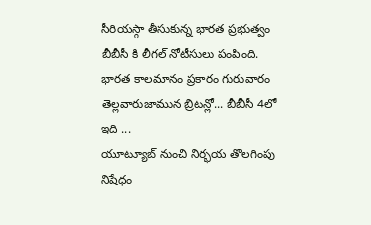సీరియస్గా తీసుకున్న భారత ప్రభుత్వం బీబీసీ కి లీగల్ నోటీసులు పంపింది. భారత కాలమానం ప్రకారం గురువారం తెల్లవారుజామున బ్రిటన్లో... బీబీసీ 4లో ఇది ...
యూట్యూబ్ నుంచి నిర్భయ తొలగింపు
నిషేధం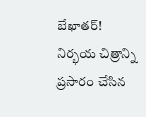బేఖాతర్! నిర్భయ చిత్రాన్ని ప్రసారం చేసిన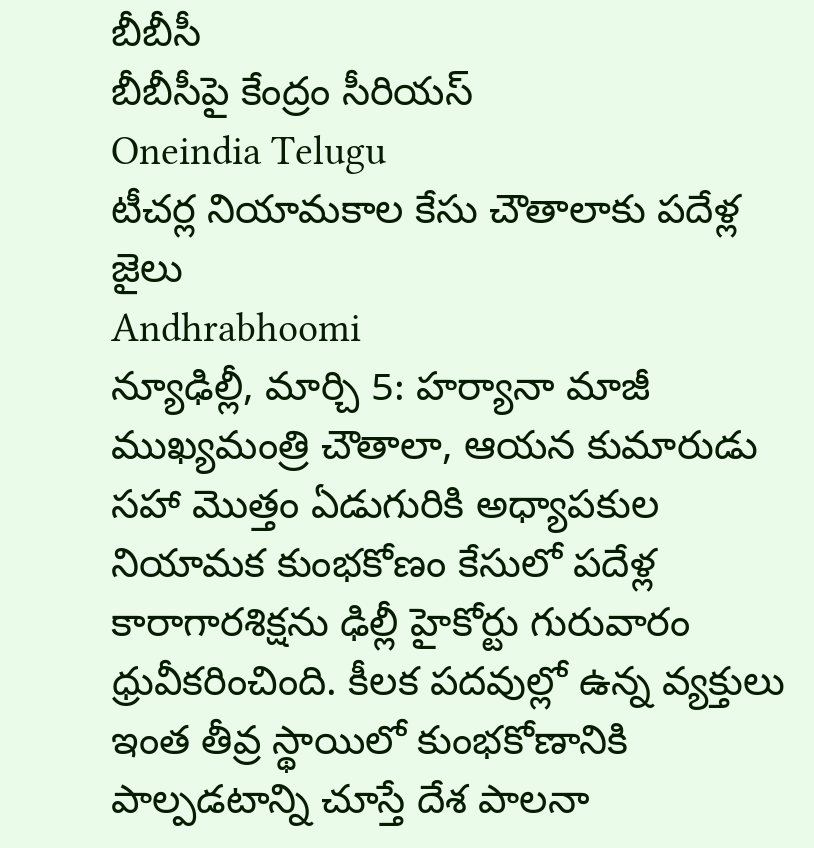బీబీసీ
బీబీసీపై కేంద్రం సీరియస్
Oneindia Telugu
టీచర్ల నియామకాల కేసు చౌతాలాకు పదేళ్ల జైలు
Andhrabhoomi
న్యూఢిల్లీ, మార్చి 5: హర్యానా మాజీ ముఖ్యమంత్రి చౌతాలా, ఆయన కుమారుడు సహా మొత్తం ఏడుగురికి అధ్యాపకుల నియామక కుంభకోణం కేసులో పదేళ్ల కారాగారశిక్షను ఢిల్లీ హైకోర్టు గురువారం ధ్రువీకరించింది. కీలక పదవుల్లో ఉన్న వ్యక్తులు ఇంత తీవ్ర స్థాయిలో కుంభకోణానికి పాల్పడటాన్ని చూస్తే దేశ పాలనా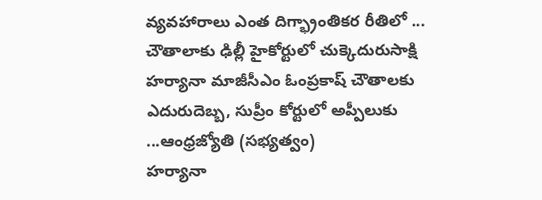వ్యవహారాలు ఎంత దిగ్భ్రాంతికర రీతిలో ...
చౌతాలాకు ఢిల్లీ హైకోర్టులో చుక్కెదురుసాక్షి
హర్యానా మాజీసీఎం ఓంప్రకాష్ చౌతాలకు ఎదురుదెబ్బ, సుప్రీం కోర్టులో అప్పీలుకు ...ఆంధ్రజ్యోతి (సభ్యత్వం)
హర్యానా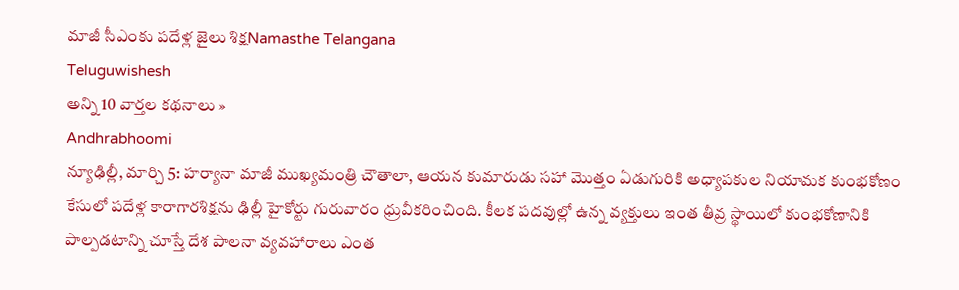మాజీ సీఎంకు పదేళ్ల జైలు శిక్షNamasthe Telangana
Teluguwishesh
అన్ని 10 వార్తల కథనాలు »
Andhrabhoomi
న్యూఢిల్లీ, మార్చి 5: హర్యానా మాజీ ముఖ్యమంత్రి చౌతాలా, ఆయన కుమారుడు సహా మొత్తం ఏడుగురికి అధ్యాపకుల నియామక కుంభకోణం కేసులో పదేళ్ల కారాగారశిక్షను ఢిల్లీ హైకోర్టు గురువారం ధ్రువీకరించింది. కీలక పదవుల్లో ఉన్న వ్యక్తులు ఇంత తీవ్ర స్థాయిలో కుంభకోణానికి పాల్పడటాన్ని చూస్తే దేశ పాలనా వ్యవహారాలు ఎంత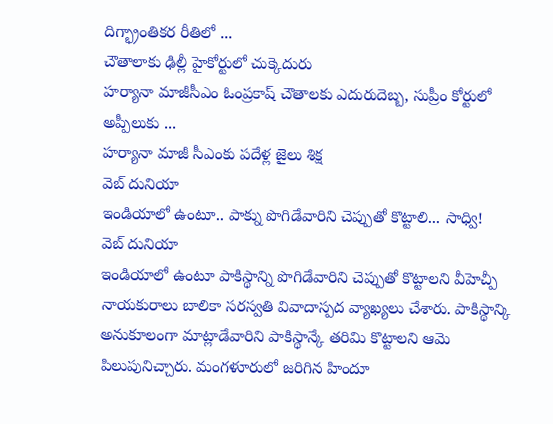దిగ్భ్రాంతికర రీతిలో ...
చౌతాలాకు ఢిల్లీ హైకోర్టులో చుక్కెదురు
హర్యానా మాజీసీఎం ఓంప్రకాష్ చౌతాలకు ఎదురుదెబ్బ, సుప్రీం కోర్టులో అప్పీలుకు ...
హర్యానా మాజీ సీఎంకు పదేళ్ల జైలు శిక్ష
వెబ్ దునియా
ఇండియాలో ఉంటూ.. పాక్ను పొగిడేవారిని చెప్పుతో కొట్టాలి... సాధ్వి!
వెబ్ దునియా
ఇండియాలో ఉంటూ పాకిస్థాన్ని పొగిడేవారిని చెప్పుతో కొట్టాలని వీహెచ్పీ నాయకురాలు బాలికా సరస్వతి వివాదాస్పద వ్యాఖ్యలు చేశారు. పాకిస్థాన్కి అనుకూలంగా మాట్లాడేవారిని పాకిస్థాన్కే తరిమి కొట్టాలని ఆమె పిలుపునిచ్చారు. మంగళూరులో జరిగిన హిందూ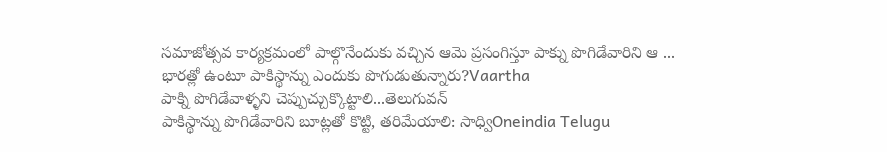సమాజోత్సవ కార్యక్రమంలో పాల్గొనేందుకు వచ్చిన ఆమె ప్రసంగిస్తూ పాక్ను పొగిడేవారిని ఆ ...
భారత్లో ఉంటూ పాకిస్థాన్ను ఎందుకు పొగుడుతున్నారు?Vaartha
పాక్ని పొగిడేవాళ్ళని చెప్పుచ్చుక్కొట్టాలి...తెలుగువన్
పాకిస్థాన్ను పొగిడేవారిని బూట్లతో కొట్టి, తరిమేయాలి: సాధ్విOneindia Telugu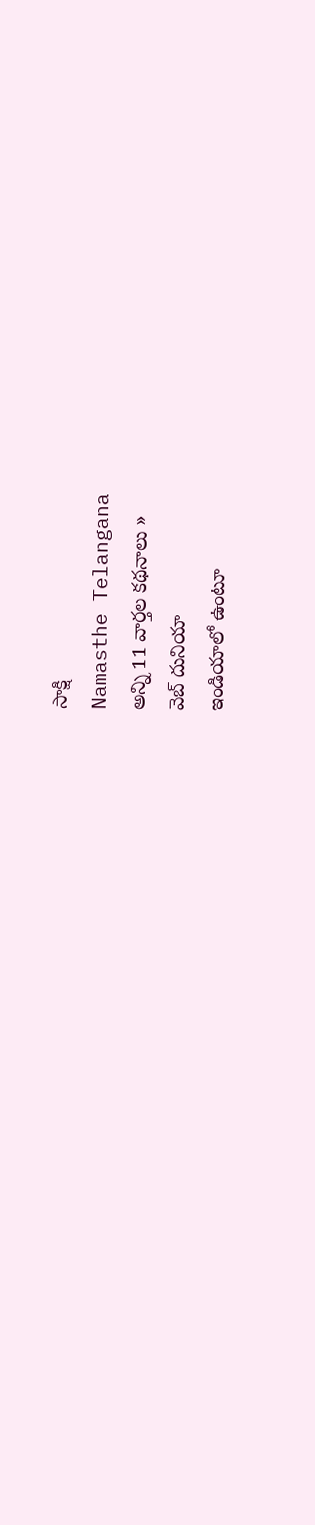సాక్షి
Namasthe Telangana
అన్ని 11 వార్తల కథనాలు »
వెబ్ దునియా
ఇండియాలో ఉంటూ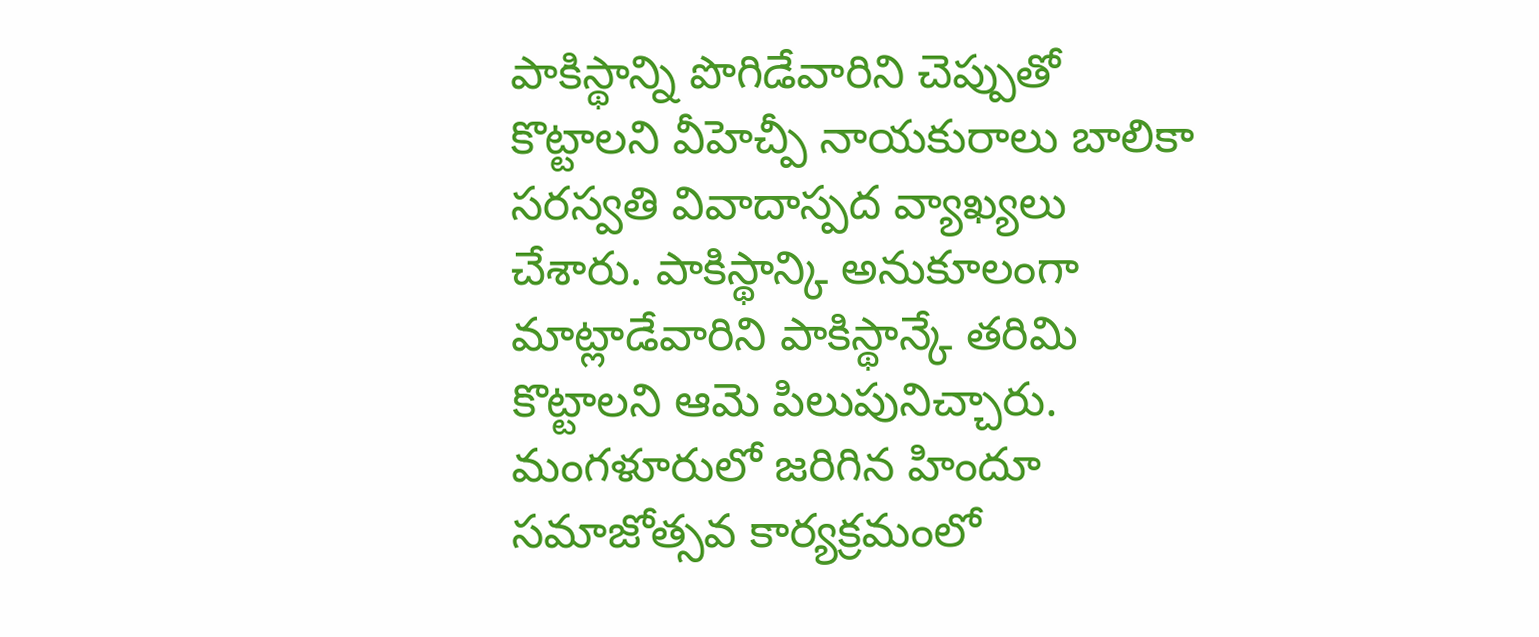పాకిస్థాన్ని పొగిడేవారిని చెప్పుతో కొట్టాలని వీహెచ్పీ నాయకురాలు బాలికా సరస్వతి వివాదాస్పద వ్యాఖ్యలు చేశారు. పాకిస్థాన్కి అనుకూలంగా మాట్లాడేవారిని పాకిస్థాన్కే తరిమి కొట్టాలని ఆమె పిలుపునిచ్చారు. మంగళూరులో జరిగిన హిందూ సమాజోత్సవ కార్యక్రమంలో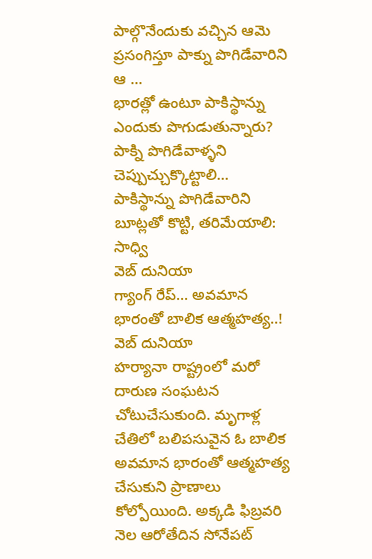పాల్గొనేందుకు వచ్చిన ఆమె ప్రసంగిస్తూ పాక్ను పొగిడేవారిని ఆ ...
భారత్లో ఉంటూ పాకిస్థాన్ను ఎందుకు పొగుడుతున్నారు?
పాక్ని పొగిడేవాళ్ళని చెప్పుచ్చుక్కొట్టాలి...
పాకిస్థాన్ను పొగిడేవారిని బూట్లతో కొట్టి, తరిమేయాలి: సాధ్వి
వెబ్ దునియా
గ్యాంగ్ రేప్... అవమాన భారంతో బాలిక ఆత్మహత్య..!
వెబ్ దునియా
హర్యానా రాష్ట్రంలో మరో దారుణ సంఘటన చోటుచేసుకుంది. మృగాళ్ల చేతిలో బలిపసువైన ఓ బాలిక అవమాన భారంతో ఆత్మహత్య చేసుకుని ప్రాణాలు కోల్పోయింది. అక్కడి ఫిబ్రవరి నెల ఆరోతేదిన సోనేపట్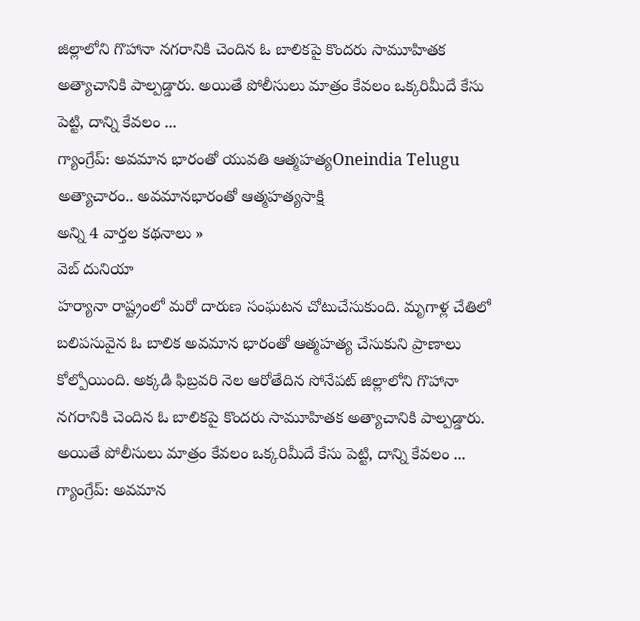జిల్లాలోని గొహానా నగరానికి చెందిన ఓ బాలికపై కొందరు సామూహితక అత్యాచానికి పాల్పడ్డారు. అయితే పోలీసులు మాత్రం కేవలం ఒక్కరిమీదే కేసు పెట్టి, దాన్ని కేవలం ...
గ్యాంగ్రేప్: అవమాన భారంతో యువతి ఆత్మహత్యOneindia Telugu
అత్యాచారం.. అవమానభారంతో ఆత్మహత్యసాక్షి
అన్ని 4 వార్తల కథనాలు »
వెబ్ దునియా
హర్యానా రాష్ట్రంలో మరో దారుణ సంఘటన చోటుచేసుకుంది. మృగాళ్ల చేతిలో బలిపసువైన ఓ బాలిక అవమాన భారంతో ఆత్మహత్య చేసుకుని ప్రాణాలు కోల్పోయింది. అక్కడి ఫిబ్రవరి నెల ఆరోతేదిన సోనేపట్ జిల్లాలోని గొహానా నగరానికి చెందిన ఓ బాలికపై కొందరు సామూహితక అత్యాచానికి పాల్పడ్డారు. అయితే పోలీసులు మాత్రం కేవలం ఒక్కరిమీదే కేసు పెట్టి, దాన్ని కేవలం ...
గ్యాంగ్రేప్: అవమాన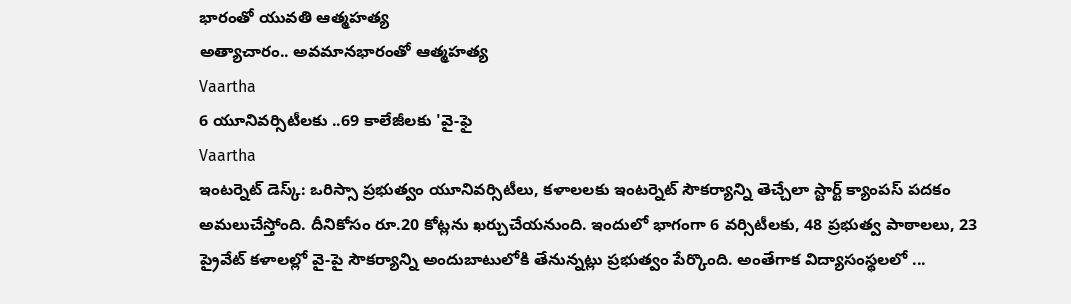భారంతో యువతి ఆత్మహత్య
అత్యాచారం.. అవమానభారంతో ఆత్మహత్య
Vaartha
6 యూనివర్సిటీలకు ..69 కాలేజీలకు 'వై-ఫై
Vaartha
ఇంటర్నెట్ డెస్క్: ఒరిస్సా ప్రభుత్వం యూనివర్సిటీలు, కళాలలకు ఇంటర్నెట్ సౌకర్యాన్ని తెచ్చేలా స్టార్ట్ క్యాంపస్ పదకం అమలుచేస్తోంది. దీనికోసం రూ.20 కోట్లను ఖర్చుచేయనుంది. ఇందులో భాగంగా 6 వర్సిటీలకు, 48 ప్రభుత్వ పాఠాలలు, 23 ప్రైవేట్ కళాలల్లో వై-పై సౌకర్యాన్ని అందుబాటులోకి తేనున్నట్లు ప్రభుత్వం పేర్కొంది. అంతేగాక విద్యాసంస్థలలో ...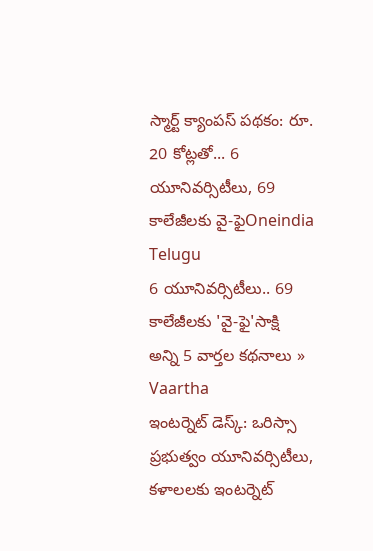స్మార్ట్ క్యాంపస్ పథకం: రూ. 20 కోట్లతో... 6 యూనివర్సిటీలు, 69 కాలేజీలకు వై-ఫైOneindia Telugu
6 యూనివర్సిటీలు.. 69 కాలేజీలకు 'వై-ఫై'సాక్షి
అన్ని 5 వార్తల కథనాలు »
Vaartha
ఇంటర్నెట్ డెస్క్: ఒరిస్సా ప్రభుత్వం యూనివర్సిటీలు, కళాలలకు ఇంటర్నెట్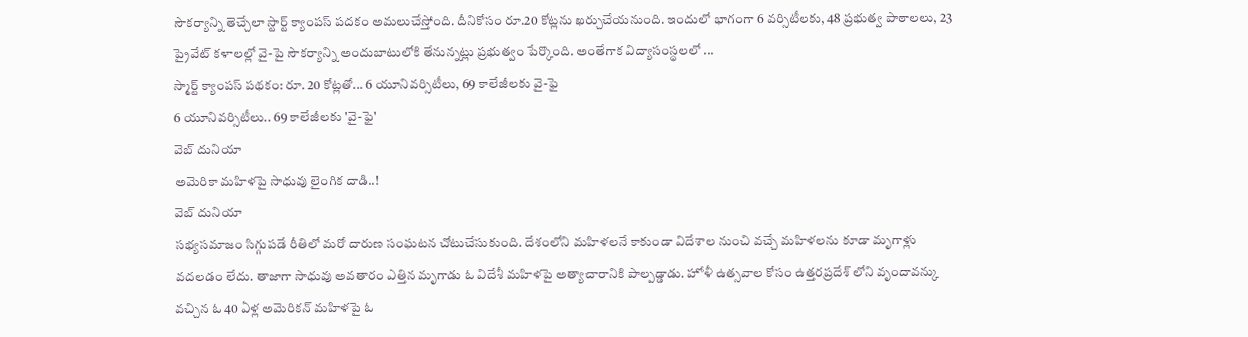సౌకర్యాన్ని తెచ్చేలా స్టార్ట్ క్యాంపస్ పదకం అమలుచేస్తోంది. దీనికోసం రూ.20 కోట్లను ఖర్చుచేయనుంది. ఇందులో భాగంగా 6 వర్సిటీలకు, 48 ప్రభుత్వ పాఠాలలు, 23 ప్రైవేట్ కళాలల్లో వై-పై సౌకర్యాన్ని అందుబాటులోకి తేనున్నట్లు ప్రభుత్వం పేర్కొంది. అంతేగాక విద్యాసంస్థలలో ...
స్మార్ట్ క్యాంపస్ పథకం: రూ. 20 కోట్లతో... 6 యూనివర్సిటీలు, 69 కాలేజీలకు వై-ఫై
6 యూనివర్సిటీలు.. 69 కాలేజీలకు 'వై-ఫై'
వెబ్ దునియా
అమెరికా మహిళపై సాధువు లైంగిక దాడి..!
వెబ్ దునియా
సభ్యసమాజం సిగ్గుపడే రీతిలో మరో దారుణ సంఘటన చోటుచేసుకుంది. దేశంలోని మహిళలనే కాకుండా విదేశాల నుంచి వచ్చే మహిళలను కూడా మృగాళ్లు వదలడం లేదు. తాజాగా సాధువు అవతారం ఎత్తిన మృగాడు ఓ విదేశీ మహిళపై అత్యాచారానికి పాల్పడ్డాడు. హోళీ ఉత్సవాల కోసం ఉత్తరప్రదేశ్ లోని వృందావన్కు వచ్చిన ఓ 40 ఏళ్ల అమెరికన్ మహిళపై ఓ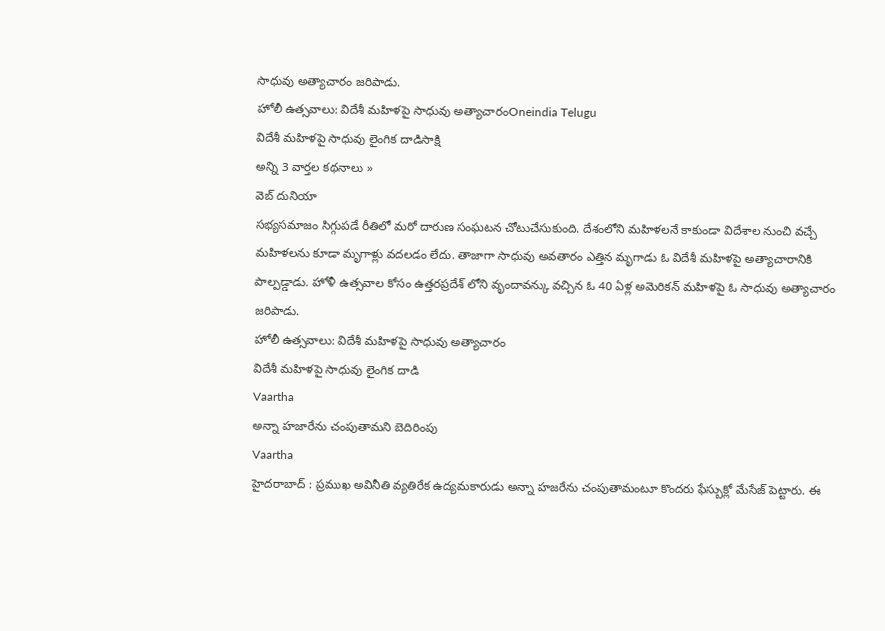సాధువు అత్యాచారం జరిపాడు.
హోలీ ఉత్సవాలు: విదేశీ మహిళపై సాధువు అత్యాచారంOneindia Telugu
విదేశీ మహిళపై సాధువు లైంగిక దాడిసాక్షి
అన్ని 3 వార్తల కథనాలు »
వెబ్ దునియా
సభ్యసమాజం సిగ్గుపడే రీతిలో మరో దారుణ సంఘటన చోటుచేసుకుంది. దేశంలోని మహిళలనే కాకుండా విదేశాల నుంచి వచ్చే మహిళలను కూడా మృగాళ్లు వదలడం లేదు. తాజాగా సాధువు అవతారం ఎత్తిన మృగాడు ఓ విదేశీ మహిళపై అత్యాచారానికి పాల్పడ్డాడు. హోళీ ఉత్సవాల కోసం ఉత్తరప్రదేశ్ లోని వృందావన్కు వచ్చిన ఓ 40 ఏళ్ల అమెరికన్ మహిళపై ఓ సాధువు అత్యాచారం జరిపాడు.
హోలీ ఉత్సవాలు: విదేశీ మహిళపై సాధువు అత్యాచారం
విదేశీ మహిళపై సాధువు లైంగిక దాడి
Vaartha
అన్నా హజారేను చంపుతామని బెదిరింపు
Vaartha
హైదరాబాద్ : ప్రముఖ అవినీతి వ్యతిరేక ఉద్యమకారుడు అన్నా హజరేను చంపుతామంటూ కొందరు ఫేస్బుక్లో మేసేజ్ పెట్టారు. ఈ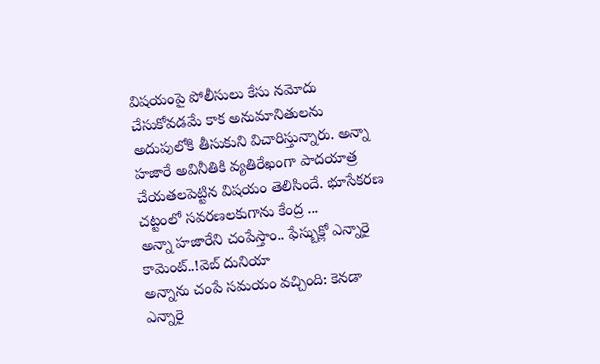విషయంపై పోలీసులు కేసు నమోదు చేసుకోవడమే కాక అనుమానితులను అదుపులోకి తీసుకుని విచారిస్తున్నారు. అన్నా హజారే అవినీతికి వ్యతిరేఖంగా పాదయాత్ర చేయతలపెట్టిన విషయం తెలిసిందే. భూసేకరణ చట్టంలో సవరణలకుగాను కేంద్ర ...
అన్నా హజారేని చంపేస్తాం.. ఫేస్బుక్లో ఎన్నారై కామెంట్..!వెబ్ దునియా
అన్నాను చంపే సమయం వచ్చింది: కెనడా ఎన్నారై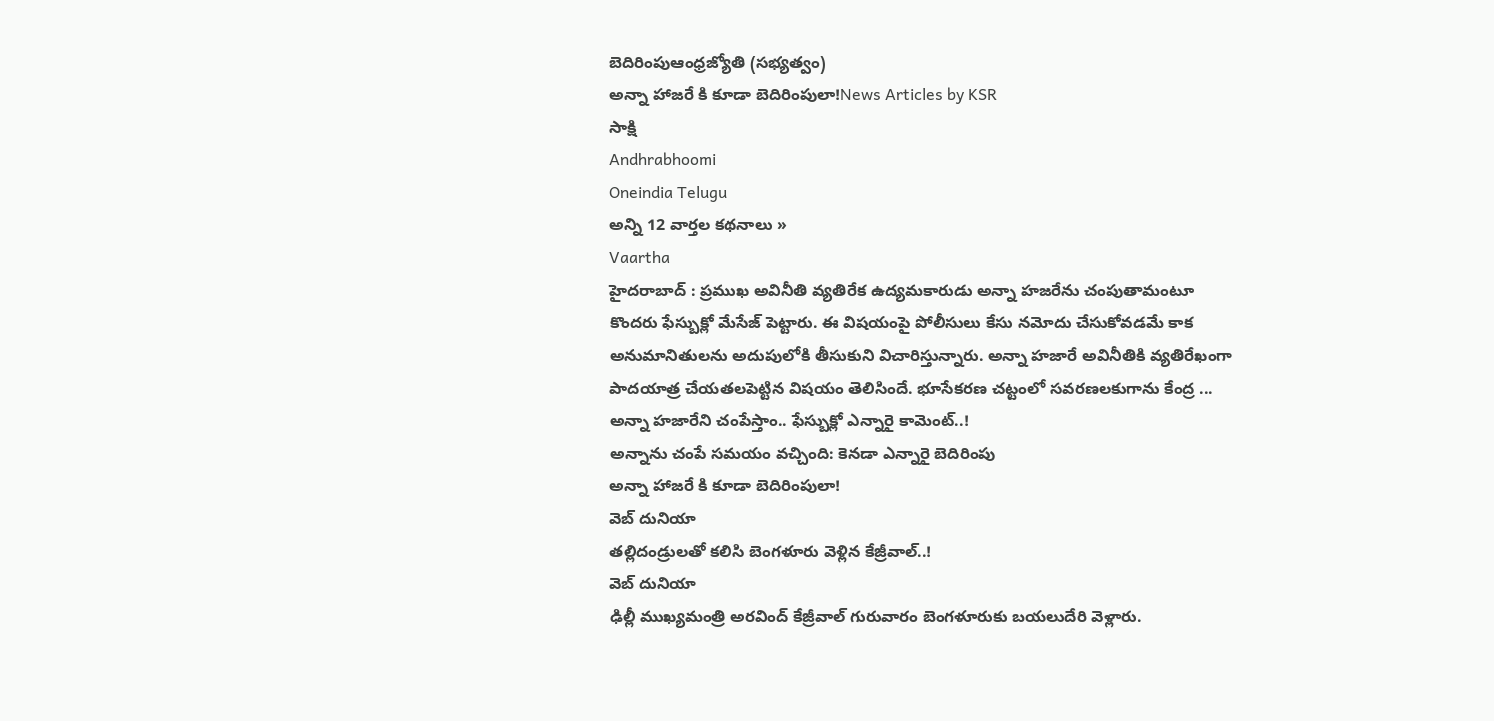బెదిరింపుఆంధ్రజ్యోతి (సభ్యత్వం)
అన్నా హాజరే కి కూడా బెదిరింపులా!News Articles by KSR
సాక్షి
Andhrabhoomi
Oneindia Telugu
అన్ని 12 వార్తల కథనాలు »
Vaartha
హైదరాబాద్ : ప్రముఖ అవినీతి వ్యతిరేక ఉద్యమకారుడు అన్నా హజరేను చంపుతామంటూ కొందరు ఫేస్బుక్లో మేసేజ్ పెట్టారు. ఈ విషయంపై పోలీసులు కేసు నమోదు చేసుకోవడమే కాక అనుమానితులను అదుపులోకి తీసుకుని విచారిస్తున్నారు. అన్నా హజారే అవినీతికి వ్యతిరేఖంగా పాదయాత్ర చేయతలపెట్టిన విషయం తెలిసిందే. భూసేకరణ చట్టంలో సవరణలకుగాను కేంద్ర ...
అన్నా హజారేని చంపేస్తాం.. ఫేస్బుక్లో ఎన్నారై కామెంట్..!
అన్నాను చంపే సమయం వచ్చింది: కెనడా ఎన్నారై బెదిరింపు
అన్నా హాజరే కి కూడా బెదిరింపులా!
వెబ్ దునియా
తల్లిదండ్రులతో కలిసి బెంగళూరు వెళ్లిన కేజ్రీవాల్..!
వెబ్ దునియా
ఢిల్లీ ముఖ్యమంత్రి అరవింద్ కేజ్రీవాల్ గురువారం బెంగళూరుకు బయలుదేరి వెళ్లారు.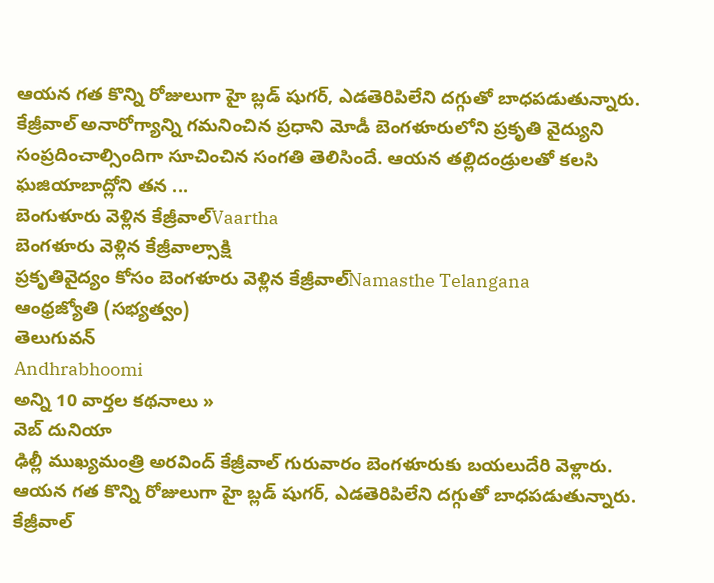ఆయన గత కొన్ని రోజులుగా హై బ్లడ్ షుగర్, ఎడతెరిపిలేని దగ్గుతో బాధపడుతున్నారు. కేజ్రీవాల్ అనారోగ్యాన్ని గమనించిన ప్రధాని మోడీ బెంగళూరులోని ప్రకృతి వైద్యుని సంప్రదించాల్సిందిగా సూచించిన సంగతి తెలిసిందే. ఆయన తల్లిదండ్రులతో కలసి ఘజియాబాద్లోని తన ...
బెంగుళూరు వెళ్లిన కేజ్రీవాల్Vaartha
బెంగళూరు వెళ్లిన కేజ్రీవాల్సాక్షి
ప్రకృతివైద్యం కోసం బెంగళూరు వెళ్లిన కేజ్రీవాల్Namasthe Telangana
ఆంధ్రజ్యోతి (సభ్యత్వం)
తెలుగువన్
Andhrabhoomi
అన్ని 10 వార్తల కథనాలు »
వెబ్ దునియా
ఢిల్లీ ముఖ్యమంత్రి అరవింద్ కేజ్రీవాల్ గురువారం బెంగళూరుకు బయలుదేరి వెళ్లారు. ఆయన గత కొన్ని రోజులుగా హై బ్లడ్ షుగర్, ఎడతెరిపిలేని దగ్గుతో బాధపడుతున్నారు. కేజ్రీవాల్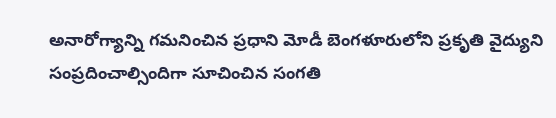అనారోగ్యాన్ని గమనించిన ప్రధాని మోడీ బెంగళూరులోని ప్రకృతి వైద్యుని సంప్రదించాల్సిందిగా సూచించిన సంగతి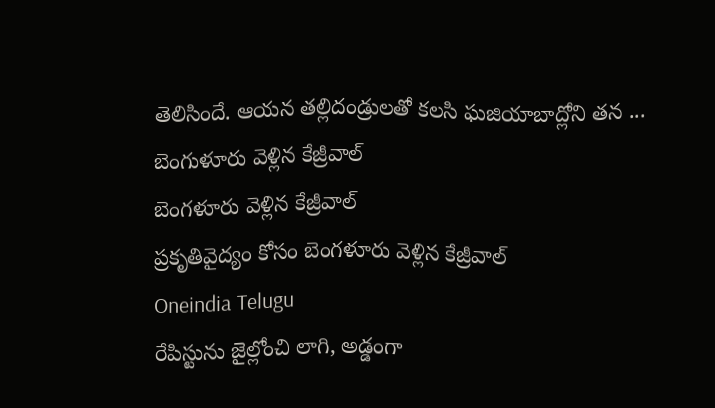తెలిసిందే. ఆయన తల్లిదండ్రులతో కలసి ఘజియాబాద్లోని తన ...
బెంగుళూరు వెళ్లిన కేజ్రీవాల్
బెంగళూరు వెళ్లిన కేజ్రీవాల్
ప్రకృతివైద్యం కోసం బెంగళూరు వెళ్లిన కేజ్రీవాల్
Oneindia Telugu
రేపిస్టును జైల్లోంచి లాగి, అడ్డంగా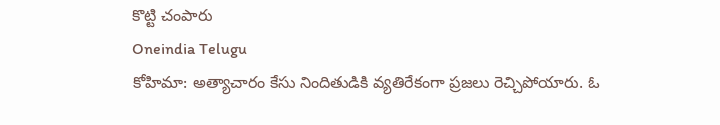కొట్టి చంపారు
Oneindia Telugu
కోహిమా: అత్యాచారం కేసు నిందితుడికి వ్యతిరేకంగా ప్రజలు రెచ్చిపోయారు. ఓ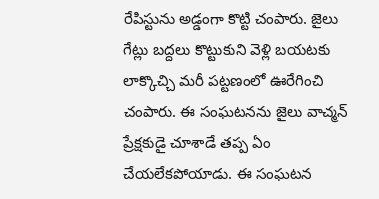రేపిస్టును అడ్డంగా కొట్టి చంపారు. జైలు గేట్లు బద్దలు కొట్టుకుని వెళ్లి బయటకు లాక్కొచ్చి మరీ పట్టణంలో ఊరేగించి చంపారు. ఈ సంఘటనను జైలు వాచ్మన్ ప్రేక్షకుడై చూశాడే తప్ప ఏం చేయలేకపోయాడు. ఈ సంఘటన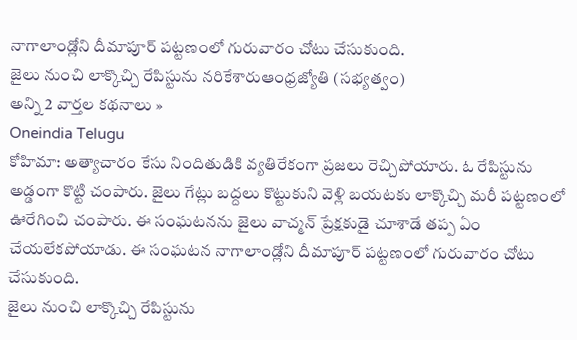నాగాలాండ్లోని దీమాపూర్ పట్టణంలో గురువారం చోటు చేసుకుంది.
జైలు నుంచి లాక్కొచ్చి రేపిస్టును నరికేశారుఆంధ్రజ్యోతి (సభ్యత్వం)
అన్ని 2 వార్తల కథనాలు »
Oneindia Telugu
కోహిమా: అత్యాచారం కేసు నిందితుడికి వ్యతిరేకంగా ప్రజలు రెచ్చిపోయారు. ఓ రేపిస్టును అడ్డంగా కొట్టి చంపారు. జైలు గేట్లు బద్దలు కొట్టుకుని వెళ్లి బయటకు లాక్కొచ్చి మరీ పట్టణంలో ఊరేగించి చంపారు. ఈ సంఘటనను జైలు వాచ్మన్ ప్రేక్షకుడై చూశాడే తప్ప ఏం చేయలేకపోయాడు. ఈ సంఘటన నాగాలాండ్లోని దీమాపూర్ పట్టణంలో గురువారం చోటు చేసుకుంది.
జైలు నుంచి లాక్కొచ్చి రేపిస్టును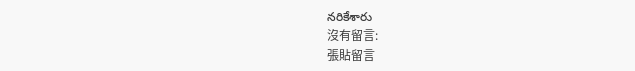నరికేశారు
沒有留言:
張貼留言